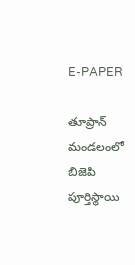E-PAPER

తూప్రాన్ మండలంలో బిజెపి పూర్తిస్థాయి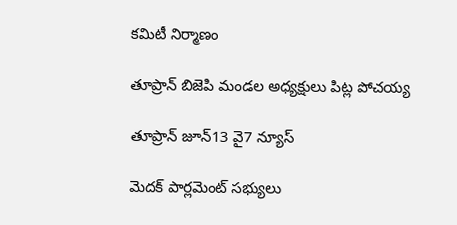కమిటీ నిర్మాణం

తూప్రాన్ బిజెపి మండల అధ్యక్షులు పిట్ల పోచయ్య

తూప్రాన్ జూన్13 వై7 న్యూస్

మెదక్ పార్లమెంట్ సభ్యులు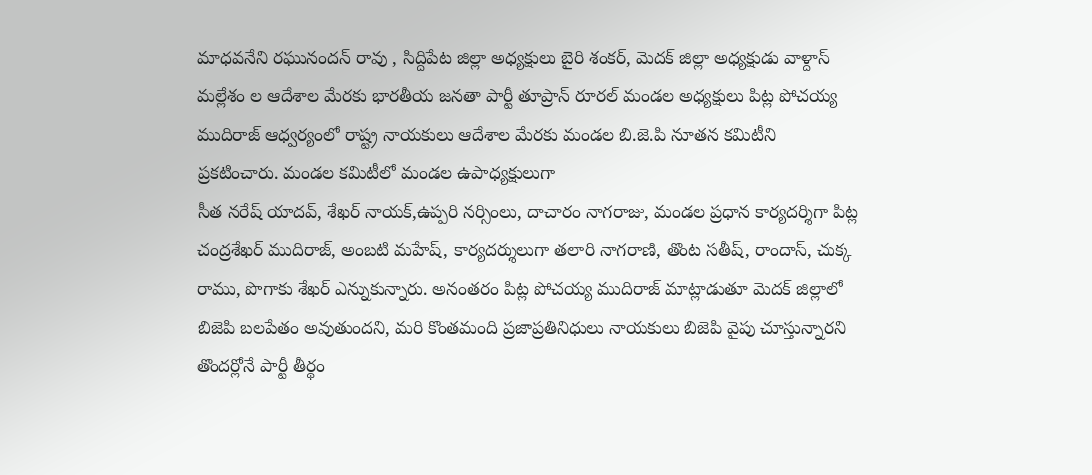మాధవనేని రఘునందన్ రావు , సిద్దిపేట జిల్లా అధ్యక్షులు బైరి శంకర్, మెదక్ జిల్లా అధ్యక్షుడు వాళ్దాస్ మల్లేశం ల ఆదేశాల మేరకు భారతీయ జనతా పార్టీ తూప్రాన్ రూరల్ మండల అధ్యక్షులు పిట్ల పోచయ్య ముదిరాజ్ ఆధ్వర్యంలో రాష్ట్ర నాయకులు ఆదేశాల మేరకు మండల బి.జె.పి నూతన కమిటీని ప్రకటించారు. మండల కమిటీలో మండల ఉపాధ్యక్షులుగా
సీత నరేష్ యాదవ్, శేఖర్ నాయక్,ఉప్పరి నర్సింలు, దాచారం నాగరాజు, మండల ప్రధాన కార్యదర్శిగా పిట్ల చంద్రశేఖర్ ముదిరాజ్, అంబటి మహేష్, కార్యదర్శులుగా తలారి నాగరాణి, తొంట సతీష్, రాందాస్, చుక్క రాము, పొగాకు శేఖర్ ఎన్నుకున్నారు. అనంతరం పిట్ల పోచయ్య ముదిరాజ్ మాట్లాడుతూ మెదక్ జిల్లాలో
బిజెపి బలపేతం అవుతుందని, మరి కొంతమంది ప్రజాప్రతినిధులు నాయకులు బిజెపి వైపు చూస్తున్నారని తొందర్లోనే పార్టీ తీర్థం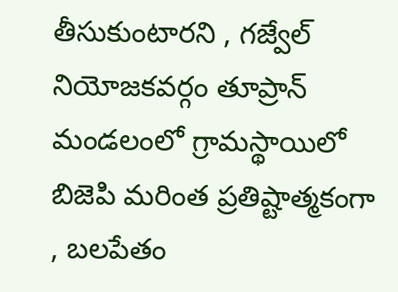తీసుకుంటారని , గజ్వేల్ నియోజకవర్గం తూప్రాన్ మండలంలో గ్రామస్థాయిలో బిజెపి మరింత ప్రతిష్టాత్మకంగా , బలపేతం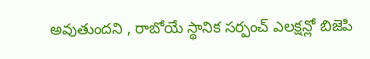అవుతుందని , రాబోయే స్థానిక సర్పంచ్ ఎలక్షన్లో బిజెపి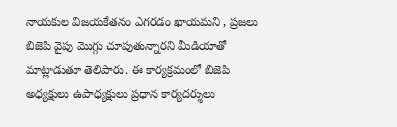నాయకుల విజయకేతనం ఎగరడం ఖాయమని , ప్రజలు బిజెపి వైపు మొగ్గు చూపుతున్నారని మీడియాతో మాట్లాడుతూ తెలిపారు. ఈ కార్యక్రమంలో బిజెపి అధ్యక్షులు ఉపాధ్యక్షులు ప్రధాన కార్యదర్శులు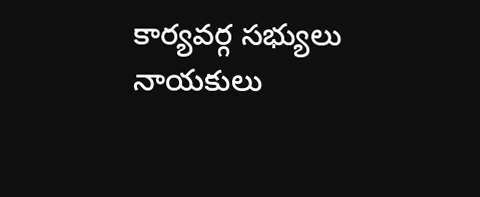కార్యవర్గ సభ్యులు నాయకులు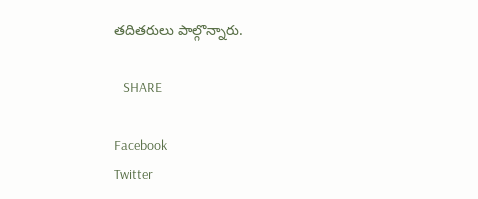తదితరులు పాల్గొన్నారు.

   SHARE

Facebook
Twitter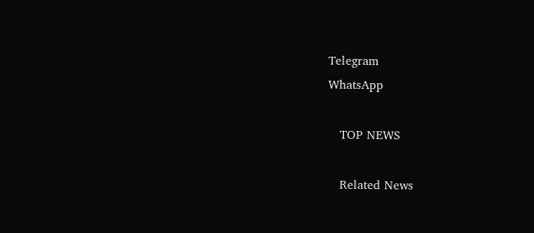Telegram
WhatsApp

   TOP NEWS

   Related News